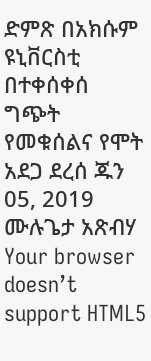ድምጽ በአክሱም ዩኒቨርስቲ በተቀሰቀሰ ግጭት የመቁሰልና የሞት አደጋ ደረሰ ጁን 05, 2019 ሙሉጌታ አጽብሃ Your browser doesn’t support HTML5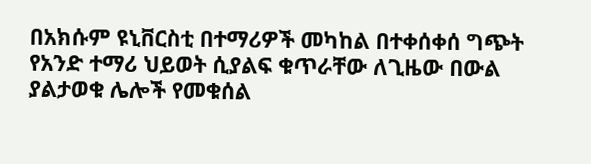በአክሱም ዩኒቨርስቲ በተማሪዎች መካከል በተቀሰቀሰ ግጭት የአንድ ተማሪ ህይወት ሲያልፍ ቁጥራቸው ለጊዜው በውል ያልታወቁ ሌሎች የመቁሰል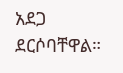አደጋ ደርሶባቸዋል።